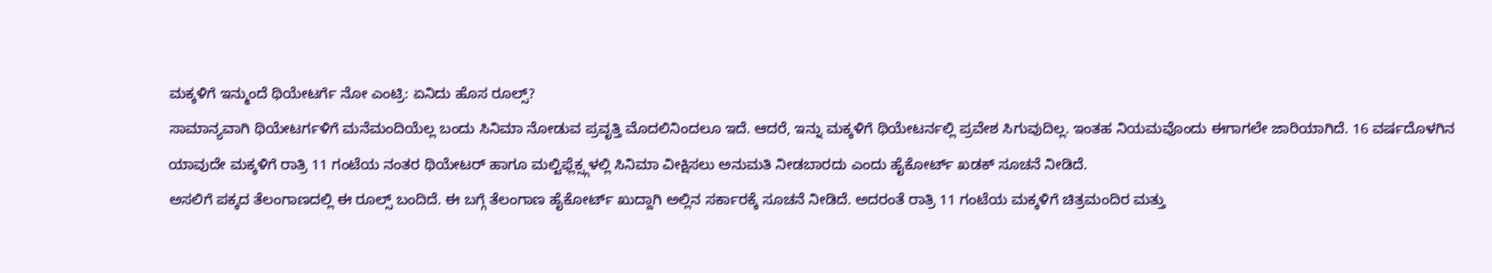ಮಕ್ಕಳಿಗೆ ಇನ್ಮುಂದೆ ಥಿಯೇಟರ್ಗೆ ನೋ ಎಂಟ್ರಿ: ಏನಿದು ಹೊಸ ರೂಲ್ಸ್?
ಸಾಮಾನ್ಯವಾಗಿ ಥಿಯೇಟರ್ಗಳಿಗೆ ಮನೆಮಂದಿಯೆಲ್ಲ ಬಂದು ಸಿನಿಮಾ ನೋಡುವ ಪ್ರವೃತ್ತಿ ಮೊದಲಿನಿಂದಲೂ ಇದೆ. ಆದರೆ, ಇನ್ನು ಮಕ್ಕಳಿಗೆ ಥಿಯೇಟರ್ನಲ್ಲಿ ಪ್ರವೇಶ ಸಿಗುವುದಿಲ್ಲ. ಇಂತಹ ನಿಯಮವೊಂದು ಈಗಾಗಲೇ ಜಾರಿಯಾಗಿದೆ. 16 ವರ್ಷದೊಳಗಿನ ಯಾವುದೇ ಮಕ್ಕಳಿಗೆ ರಾತ್ರಿ 11 ಗಂಟೆಯ ನಂತರ ಥಿಯೇಟರ್ ಹಾಗೂ ಮಲ್ಟಿಫ್ಲೆಕ್ಸ್ಗಳಲ್ಲಿ ಸಿನಿಮಾ ವೀಕ್ಷಿಸಲು ಅನುಮತಿ ನೀಡಬಾರದು ಎಂದು ಹೈಕೋರ್ಟ್ ಖಡಕ್ ಸೂಚನೆ ನೀಡಿದೆ.
ಅಸಲಿಗೆ ಪಕ್ಕದ ತೆಲಂಗಾಣದಲ್ಲಿ ಈ ರೂಲ್ಸ್ ಬಂದಿದೆ. ಈ ಬಗ್ಗೆ ತೆಲಂಗಾಣ ಹೈಕೋರ್ಟ್ ಖುದ್ದಾಗಿ ಅಲ್ಲಿನ ಸರ್ಕಾರಕ್ಕೆ ಸೂಚನೆ ನೀಡಿದೆ. ಅದರಂತೆ ರಾತ್ರಿ 11 ಗಂಟೆಯ ಮಕ್ಕಳಿಗೆ ಚಿತ್ರಮಂದಿರ ಮತ್ತು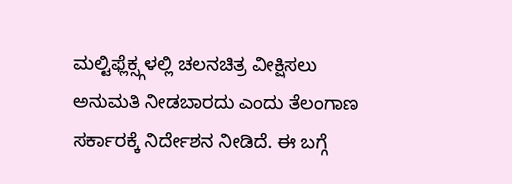ಮಲ್ಟಿಫ್ಲೆಕ್ಸ್ಗಳಲ್ಲಿ ಚಲನಚಿತ್ರ ವೀಕ್ಷಿಸಲು ಅನುಮತಿ ನೀಡಬಾರದು ಎಂದು ತೆಲಂಗಾಣ ಸರ್ಕಾರಕ್ಕೆ ನಿರ್ದೇಶನ ನೀಡಿದೆ. ಈ ಬಗ್ಗೆ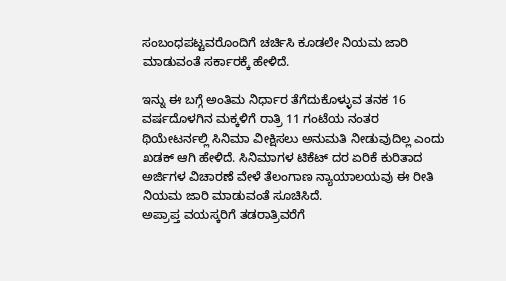ಸಂಬಂಧಪಟ್ಟವರೊಂದಿಗೆ ಚರ್ಚಿಸಿ ಕೂಡಲೇ ನಿಯಮ ಜಾರಿ ಮಾಡುವಂತೆ ಸರ್ಕಾರಕ್ಕೆ ಹೇಳಿದೆ.

ಇನ್ನು ಈ ಬಗ್ಗೆ ಅಂತಿಮ ನಿರ್ಧಾರ ತೆಗೆದುಕೊಳ್ಳುವ ತನಕ 16 ವರ್ಷದೊಳಗಿನ ಮಕ್ಕಳಿಗೆ ರಾತ್ರಿ 11 ಗಂಟೆಯ ನಂತರ ಥಿಯೇಟರ್ನಲ್ಲಿ ಸಿನಿಮಾ ವೀಕ್ಷಿಸಲು ಅನುಮತಿ ನೀಡುವುದಿಲ್ಲ ಎಂದು ಖಡಕ್ ಆಗಿ ಹೇಳಿದೆ. ಸಿನಿಮಾಗಳ ಟಿಕೆಟ್ ದರ ಏರಿಕೆ ಕುರಿತಾದ ಅರ್ಜಿಗಳ ವಿಚಾರಣೆ ವೇಳೆ ತೆಲಂಗಾಣ ನ್ಯಾಯಾಲಯವು ಈ ರೀತಿ ನಿಯಮ ಜಾರಿ ಮಾಡುವಂತೆ ಸೂಚಿಸಿದೆ.
ಅಪ್ರಾಪ್ತ ವಯಸ್ಕರಿಗೆ ತಡರಾತ್ರಿವರೆಗೆ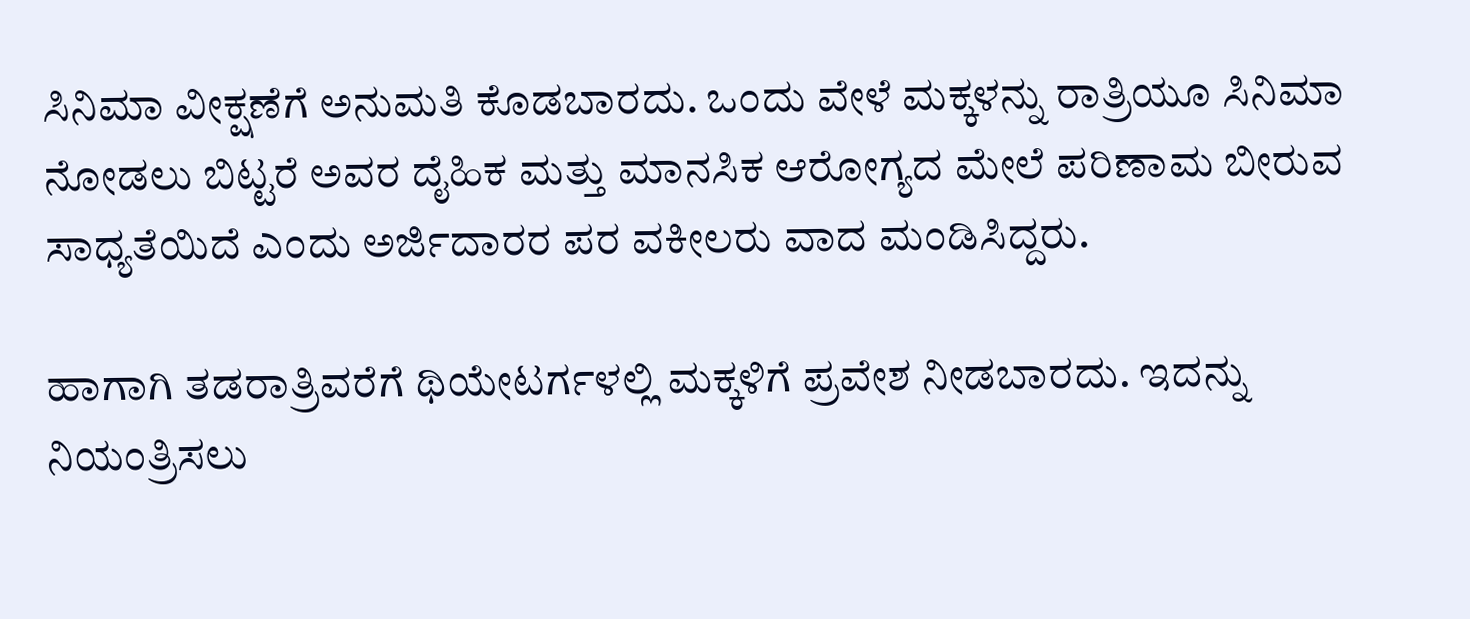ಸಿನಿಮಾ ವೀಕ್ಷಣೆಗೆ ಅನುಮತಿ ಕೊಡಬಾರದು. ಒಂದು ವೇಳೆ ಮಕ್ಕಳನ್ನು ರಾತ್ರಿಯೂ ಸಿನಿಮಾ ನೋಡಲು ಬಿಟ್ಟರೆ ಅವರ ದೈಹಿಕ ಮತ್ತು ಮಾನಸಿಕ ಆರೋಗ್ಯದ ಮೇಲೆ ಪರಿಣಾಮ ಬೀರುವ ಸಾಧ್ಯತೆಯಿದೆ ಎಂದು ಅರ್ಜಿದಾರರ ಪರ ವಕೀಲರು ವಾದ ಮಂಡಿಸಿದ್ದರು.

ಹಾಗಾಗಿ ತಡರಾತ್ರಿವರೆಗೆ ಥಿಯೇಟರ್ಗಳಲ್ಲಿ ಮಕ್ಕಳಿಗೆ ಪ್ರವೇಶ ನೀಡಬಾರದು. ಇದನ್ನು ನಿಯಂತ್ರಿಸಲು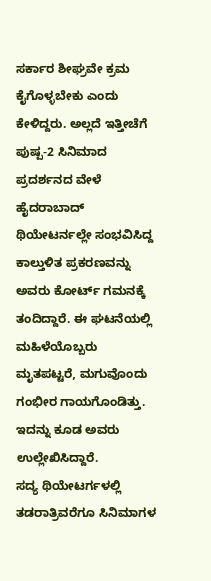ಸರ್ಕಾರ ಶೀಘ್ರವೇ ಕ್ರಮ ಕೈಗೊಳ್ಳಬೇಕು ಎಂದು ಕೇಳಿದ್ದರು. ಅಲ್ಲದೆ ಇತ್ತೀಚೆಗೆ ಪುಷ್ಪ-2 ಸಿನಿಮಾದ ಪ್ರದರ್ಶನದ ವೇಳೆ ಹೈದರಾಬಾದ್ ಥಿಯೇಟರ್ನಲ್ಲೇ ಸಂಭವಿಸಿದ್ದ ಕಾಲ್ತುಳಿತ ಪ್ರಕರಣವನ್ನು ಅವರು ಕೋರ್ಟ್ ಗಮನಕ್ಕೆ ತಂದಿದ್ದಾರೆ. ಈ ಘಟನೆಯಲ್ಲಿ ಮಹಿಳೆಯೊಬ್ಬರು ಮೃತಪಟ್ಟರೆ, ಮಗುವೊಂದು ಗಂಭೀರ ಗಾಯಗೊಂಡಿತ್ತು. ಇದನ್ನು ಕೂಡ ಅವರು ಉಲ್ಲೇಖಿಸಿದ್ದಾರೆ.
ಸದ್ಯ ಥಿಯೇಟರ್ಗಳಲ್ಲಿ ತಡರಾತ್ರಿವರೆಗೂ ಸಿನಿಮಾಗಳ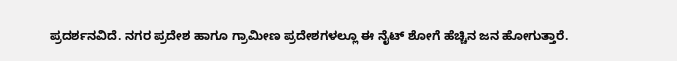ಪ್ರದರ್ಶನವಿದೆ. ನಗರ ಪ್ರದೇಶ ಹಾಗೂ ಗ್ರಾಮೀಣ ಪ್ರದೇಶಗಳಲ್ಲೂ ಈ ನೈಟ್ ಶೋಗೆ ಹೆಚ್ಚಿನ ಜನ ಹೋಗುತ್ತಾರೆ.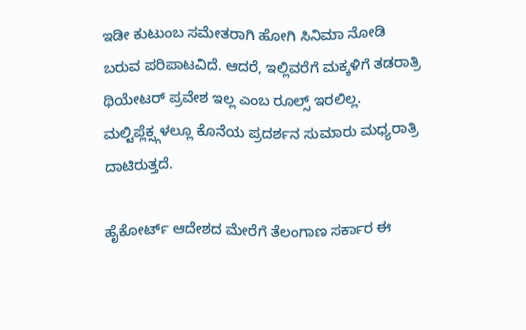ಇಡೀ ಕುಟುಂಬ ಸಮೇತರಾಗಿ ಹೋಗಿ ಸಿನಿಮಾ ನೋಡಿ ಬರುವ ಪರಿಪಾಟವಿದೆ. ಆದರೆ, ಇಲ್ಲಿವರೆಗೆ ಮಕ್ಕಳಿಗೆ ತಡರಾತ್ರಿ ಥಿಯೇಟರ್ ಪ್ರವೇಶ ಇಲ್ಲ ಎಂಬ ರೂಲ್ಸ್ ಇರಲಿಲ್ಲ. ಮಲ್ಟಿಪ್ಲೆಕ್ಸ್ಗಳಲ್ಲೂ ಕೊನೆಯ ಪ್ರದರ್ಶನ ಸುಮಾರು ಮಧ್ಯರಾತ್ರಿ ದಾಟಿರುತ್ತದೆ.

ಹೈಕೋರ್ಟ್ ಆದೇಶದ ಮೇರೆಗೆ ತೆಲಂಗಾಣ ಸರ್ಕಾರ ಈ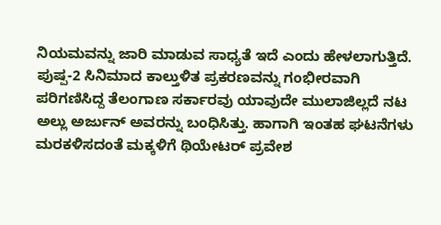ನಿಯಮವನ್ನು ಜಾರಿ ಮಾಡುವ ಸಾಧ್ಯತೆ ಇದೆ ಎಂದು ಹೇಳಲಾಗುತ್ತಿದೆ. ಪುಷ್ಪ-2 ಸಿನಿಮಾದ ಕಾಲ್ತುಳಿತ ಪ್ರಕರಣವನ್ನು ಗಂಭೀರವಾಗಿ ಪರಿಗಣಿಸಿದ್ದ ತೆಲಂಗಾಣ ಸರ್ಕಾರವು ಯಾವುದೇ ಮುಲಾಜಿಲ್ಲದೆ ನಟ ಅಲ್ಲು ಅರ್ಜುನ್ ಅವರನ್ನು ಬಂಧಿಸಿತ್ತು. ಹಾಗಾಗಿ ಇಂತಹ ಘಟನೆಗಳು ಮರಕಳಿಸದಂತೆ ಮಕ್ಕಳಿಗೆ ಥಿಯೇಟರ್ ಪ್ರವೇಶ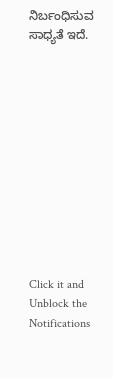ನಿರ್ಬಂಧಿಸುವ ಸಾಧ್ಯತೆ ಇದೆ.












Click it and Unblock the Notifications